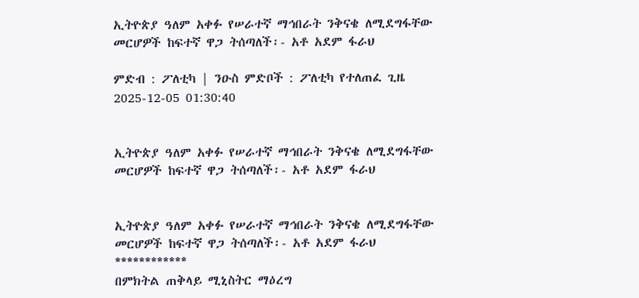ኢትዮጵያ ዓለም አቀፉ የሠራተኛ ማኅበራት ንቅናቄ ለሚደግፋቸው መርሆዎች ከፍተኛ ዋጋ ትሰጣለች፡- አቶ አደም ፋራህ

ምድብ : ፖለቲካ | ንዑስ ምድቦች : ፖለቲካ የተለጠፈ ጊዜ 2025-12-05 01:30:40


ኢትዮጵያ ዓለም አቀፉ የሠራተኛ ማኅበራት ንቅናቄ ለሚደግፋቸው መርሆዎች ከፍተኛ ዋጋ ትሰጣለች፡- አቶ አደም ፋራህ


ኢትዮጵያ ዓለም አቀፉ የሠራተኛ ማኅበራት ንቅናቄ ለሚደግፋቸው መርሆዎች ከፍተኛ ዋጋ ትሰጣለች፡- አቶ አደም ፋራህ
************
በምክትል ጠቅላይ ሚኒስትር ማዕረግ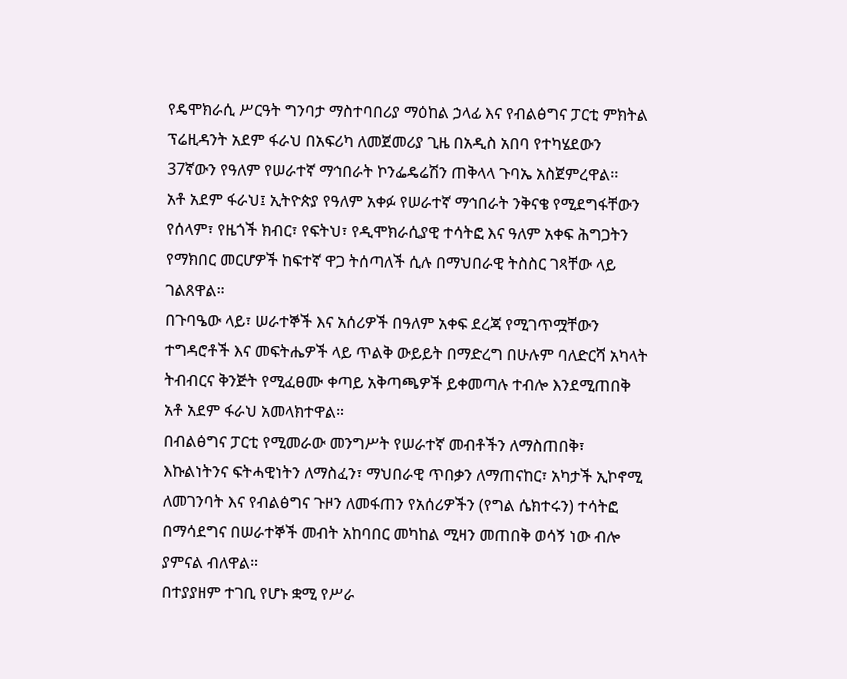የዴሞክራሲ ሥርዓት ግንባታ ማስተባበሪያ ማዕከል ኃላፊ እና የብልፅግና ፓርቲ ምክትል ፕሬዚዳንት አደም ፋራህ በአፍሪካ ለመጀመሪያ ጊዜ በአዲስ አበባ የተካሄደውን 37ኛውን የዓለም የሠራተኛ ማኅበራት ኮንፌዴሬሽን ጠቅላላ ጉባኤ አስጀምረዋል፡፡
አቶ አደም ፋራህ፤ ኢትዮጵያ የዓለም አቀፉ የሠራተኛ ማኅበራት ንቅናቄ የሚደግፋቸውን የሰላም፣ የዜጎች ክብር፣ የፍትህ፣ የዲሞክራሲያዊ ተሳትፎ እና ዓለም አቀፍ ሕግጋትን የማክበር መርሆዎች ከፍተኛ ዋጋ ትሰጣለች ሲሉ በማህበራዊ ትስስር ገጻቸው ላይ ገልጸዋል።
በጉባዔው ላይ፣ ሠራተኞች እና አሰሪዎች በዓለም አቀፍ ደረጃ የሚገጥሟቸውን ተግዳሮቶች እና መፍትሔዎች ላይ ጥልቅ ውይይት በማድረግ በሁሉም ባለድርሻ አካላት ትብብርና ቅንጅት የሚፈፀሙ ቀጣይ አቅጣጫዎች ይቀመጣሉ ተብሎ እንደሚጠበቅ አቶ አደም ፋራህ አመላክተዋል።
በብልፅግና ፓርቲ የሚመራው መንግሥት የሠራተኛ መብቶችን ለማስጠበቅ፣ እኩልነትንና ፍትሓዊነትን ለማስፈን፣ ማህበራዊ ጥበቃን ለማጠናከር፣ አካታች ኢኮኖሚ ለመገንባት እና የብልፅግና ጉዞን ለመፋጠን የአሰሪዎችን (የግል ሴክተሩን) ተሳትፎ በማሳደግና በሠራተኞች መብት አከባበር መካከል ሚዛን መጠበቅ ወሳኝ ነው ብሎ ያምናል ብለዋል።
በተያያዘም ተገቢ የሆኑ ቋሚ የሥራ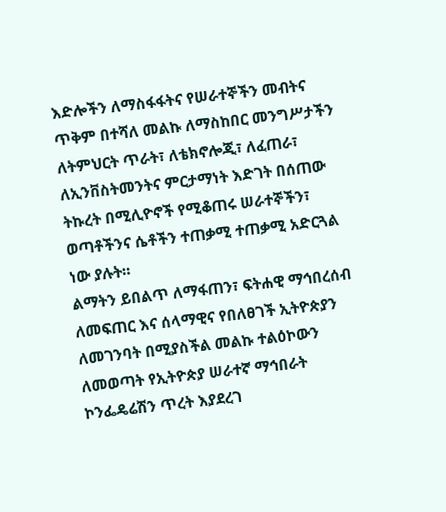እድሎችን ለማስፋፋትና የሠራተኞችን መብትና ጥቅም በተሻለ መልኩ ለማስከበር መንግሥታችን ለትምህርት ጥራት፣ ለቴክኖሎጂ፣ ለፈጠራ፣ ለኢንቨስትመንትና ምርታማነት እድገት በሰጠው ትኩረት በሚሊዮኖች የሚቆጠሩ ሠራተኞችን፣ ወጣቶችንና ሴቶችን ተጠቃሚ ተጠቃሚ አድርጓል ነው ያሉት።
ልማትን ይበልጥ ለማፋጠን፣ ፍትሐዊ ማኅበረሰብ ለመፍጠር እና ሰላማዊና የበለፀገች ኢትዮጵያን ለመገንባት በሚያስችል መልኩ ተልዕኮውን ለመወጣት የኢትዮጵያ ሠራተኛ ማኅበራት ኮንፌዴሬሽን ጥረት እያደረገ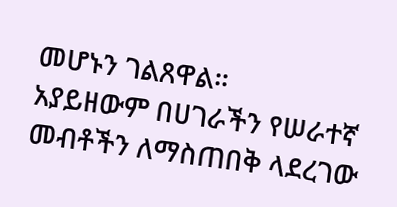መሆኑን ገልጸዋል፡፡
አያይዘውም በሀገራችን የሠራተኛ መብቶችን ለማስጠበቅ ላደረገው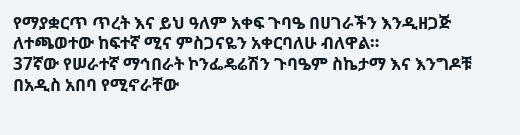የማያቋርጥ ጥረት እና ይህ ዓለም አቀፍ ጉባዔ በሀገራችን እንዲዘጋጅ ለተጫወተው ከፍተኛ ሚና ምስጋናዬን አቀርባለሁ ብለዋል።
37ኛው የሠራተኛ ማኅበራት ኮንፌዴሬሽን ጉባዔም ስኬታማ እና እንግዶቹ በአዲስ አበባ የሚኖራቸው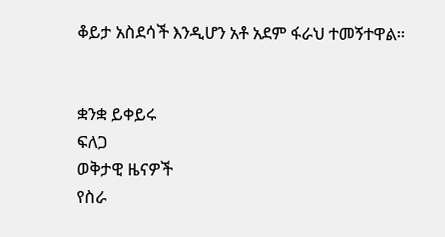ቆይታ አስደሳች እንዲሆን አቶ አደም ፋራህ ተመኝተዋል።


ቋንቋ ይቀይሩ
ፍለጋ
ወቅታዊ ዜናዎች
የስራ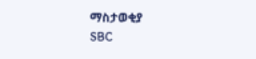ማስታወቂያ
SBC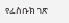የፌስቡክ ገጽ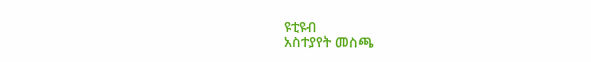ዩቲዩብ
አስተያየት መስጫ